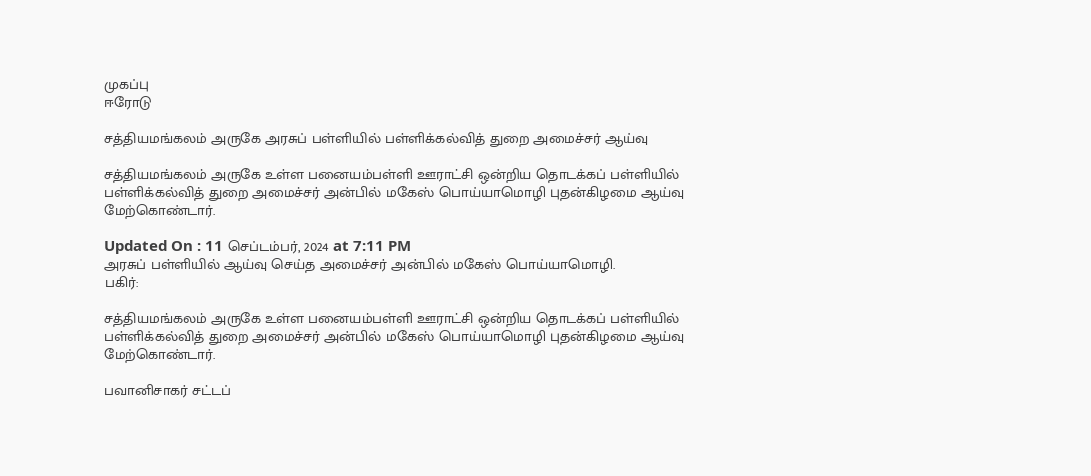முகப்பு
ஈரோடு

சத்தியமங்கலம் அருகே அரசுப் பள்ளியில் பள்ளிக்கல்வித் துறை அமைச்சர் ஆய்வு

சத்தியமங்கலம் அருகே உள்ள பனையம்பள்ளி ஊராட்சி ஒன்றிய தொடக்கப் பள்ளியில் பள்ளிக்கல்வித் துறை அமைச்சர் அன்பில் மகேஸ் பொய்யாமொழி புதன்கிழமை ஆய்வு மேற்கொண்டார்.

Updated On : 11 செப்டம்பர், 2024 at 7:11 PM
அரசுப் பள்ளியில் ஆய்வு செய்த அமைச்சர் அன்பில் மகேஸ் பொய்யாமொழி.
பகிர்:

சத்தியமங்கலம் அருகே உள்ள பனையம்பள்ளி ஊராட்சி ஒன்றிய தொடக்கப் பள்ளியில் பள்ளிக்கல்வித் துறை அமைச்சர் அன்பில் மகேஸ் பொய்யாமொழி புதன்கிழமை ஆய்வு மேற்கொண்டார்.

பவானிசாகர் சட்டப்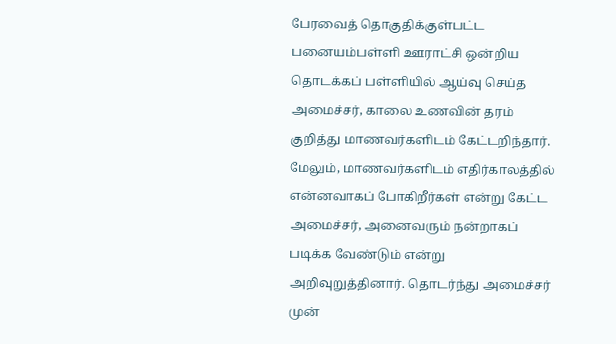பேரவைத் தொகுதிக்குள்பட்ட பனையம்பள்ளி ஊராட்சி ஒன்றிய தொடக்கப் பள்ளியில் ஆய்வு செய்த அமைச்சர், காலை உணவின் தரம் குறித்து மாணவர்களிடம் கேட்டறிந்தார். மேலும், மாணவர்களிடம் எதிர்காலத்தில் என்னவாகப் போகிறீர்கள் என்று கேட்ட அமைச்சர், அனைவரும் நன்றாகப் படிக்க வேண்டும் என்று அறிவுறுத்தினார். தொடர்ந்து அமைச்சர் முன்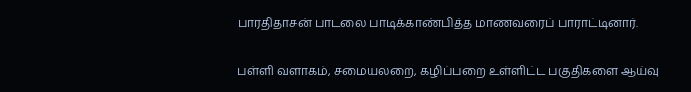பாரதிதாசன் பாடலை பாடிக்காண்பித்த மாணவரைப் பாராட்டினார்.

பள்ளி வளாகம், சமையலறை, கழிப்பறை உள்ளிட்ட பகுதிகளை ஆய்வு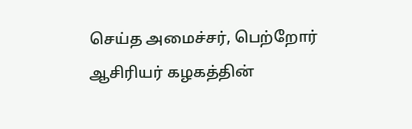செய்த அமைச்சர், பெற்றோர் ஆசிரியர் கழகத்தின்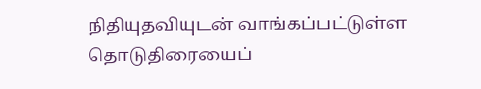நிதியுதவியுடன் வாங்கப்பட்டுள்ள தொடுதிரையைப்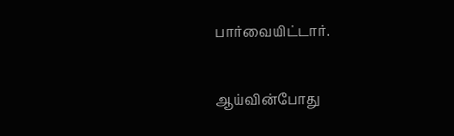பார்வையிட்டார்.

ஆய்வின்போது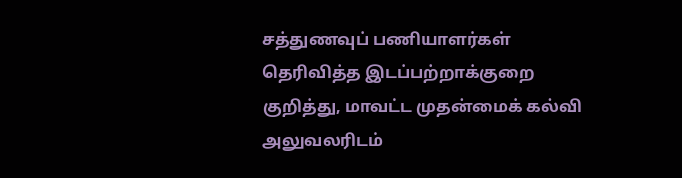சத்துணவுப் பணியாளர்கள் தெரிவித்த இடப்பற்றாக்குறை குறித்து, மாவட்ட முதன்மைக் கல்வி அலுவலரிடம்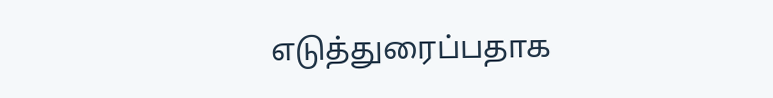எடுத்துரைப்பதாக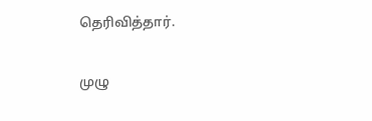தெரிவித்தார்.

முழு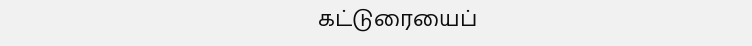கட்டுரையைப்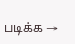படிக்க →